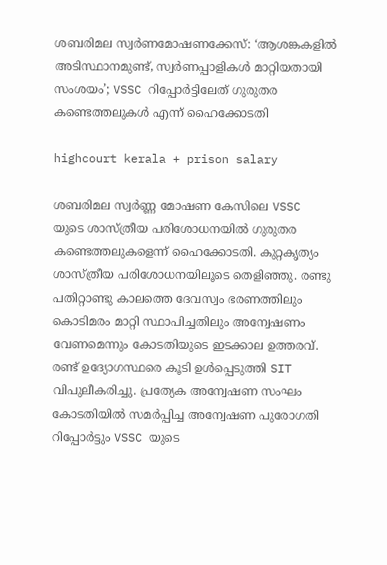ശബരിമല സ്വർണമോഷണക്കേസ്: ‘ആശങ്കകളിൽ അടിസ്ഥാനമുണ്ട്, സ്വർണപ്പാളികൾ മാറ്റിയതായി സംശയം’; VSSC റിപ്പോർട്ടിലേത് ഗുരുതര കണ്ടെത്തലുകൾ എന്ന് ഹൈക്കോടതി

highcourt kerala + prison salary

ശബരിമല സ്വർണ്ണ മോഷണ കേസിലെ VSSC യുടെ ശാസ്ത്രീയ പരിശോധനയിൽ ഗുരുതര കണ്ടെത്തലുകളെന്ന് ഹൈക്കോടതി. കുറ്റകൃത്യം ശാസ്ത്രീയ പരിശോധനയിലൂടെ തെളിഞ്ഞു. രണ്ടു പതിറ്റാണ്ടു കാലത്തെ ദേവസ്വം ഭരണത്തിലും കൊടിമരം മാറ്റി സ്ഥാപിച്ചതിലും അന്വേഷണം വേണമെന്നും കോടതിയുടെ ഇടക്കാല ഉത്തരവ്. രണ്ട് ഉദ്യോഗസ്ഥരെ കൂടി ഉൾപ്പെടുത്തി SIT വിപുലീകരിച്ചു. പ്രത്യേക അന്വേഷണ സംഘം കോടതിയിൽ സമർപ്പിച്ച അന്വേഷണ പുരോഗതി റിപ്പോർട്ടും VSSC യുടെ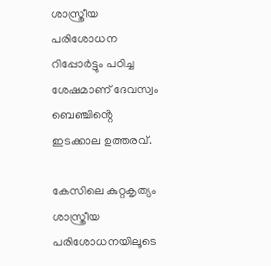ശാസ്ത്രീയ പരിശോധന റിപ്പോർട്ടും പഠിച്ച ശേഷമാണ് ദേവസ്വം ബെഞ്ചിൻ്റെ ഇടക്കാല ഉത്തരവ്.

കേസിലെ കുറ്റകൃത്യം ശാസ്ത്രീയ പരിശോധനയിലൂടെ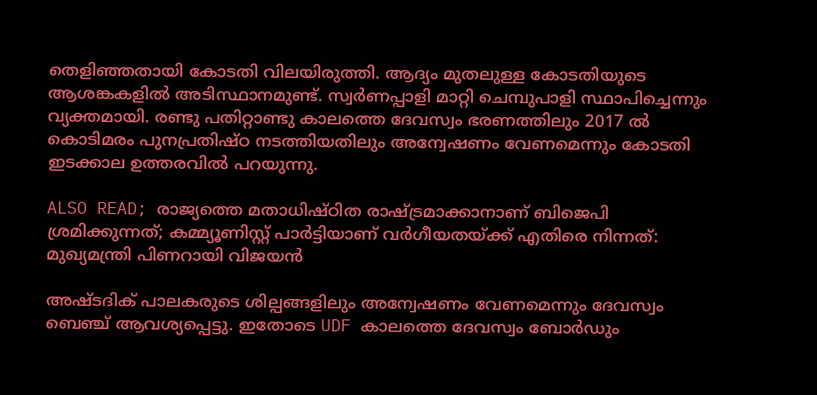തെളിഞ്ഞതായി കോടതി വിലയിരുത്തി. ആദ്യം മുതലുള്ള കോടതിയുടെ ആശങ്കകളിൽ അടിസ്ഥാനമുണ്ട്. സ്വർണപ്പാളി മാറ്റി ചെമ്പുപാളി സ്ഥാപിച്ചെന്നും വ്യക്തമായി. രണ്ടു പതിറ്റാണ്ടു കാലത്തെ ദേവസ്വം ഭരണത്തിലും 2017 ൽ കൊടിമരം പുനപ്രതിഷ്ഠ നടത്തിയതിലും അന്വേഷണം വേണമെന്നും കോടതി ഇടക്കാല ഉത്തരവിൽ പറയുന്നു.

ALSO READ; രാജ്യത്തെ മതാധിഷ്ഠിത രാഷ്ട്രമാക്കാനാണ് ബിജെപി ശ്രമിക്കുന്നത്; കമ്മ്യൂണിസ്റ്റ് പാർട്ടിയാണ് വർഗീയതയ്ക്ക് എതിരെ നിന്നത്: മുഖ്യമന്ത്രി പിണറായി വിജയൻ

അഷ്ടദിക് പാലകരുടെ ശില്പങ്ങളിലും അന്വേഷണം വേണമെന്നും ദേവസ്വം ബെഞ്ച് ആവശ്യപ്പെട്ടു. ഇതോടെ UDF കാലത്തെ ദേവസ്വം ബോർഡും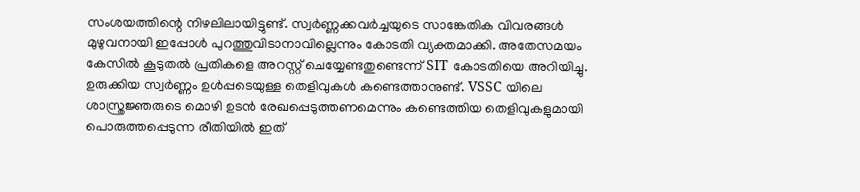സംശയത്തിന്റെ നിഴലിലായിട്ടുണ്ട്. സ്വര്‍ണ്ണക്കവര്‍ച്ചയുടെ സാങ്കേതിക വിവരങ്ങള്‍ മുഴുവനായി ഇപ്പോള്‍ പുറത്തുവിടാനാവില്ലെന്നും കോടതി വ്യക്തമാക്കി. അതേസമയം കേസിൽ കൂടുതല്‍ പ്രതികളെ അറസ്റ്റ് ചെയ്യേണ്ടതുണ്ടെന്ന് SIT കോടതിയെ അറിയിച്ചു. ഉരുക്കിയ സ്വര്‍ണ്ണം ഉള്‍പ്പടെയുള്ള തെളിവുകൾ കണ്ടെത്താനുണ്ട്. VSSC യിലെ ശാസ്ത്രജ്ഞരുടെ മൊഴി ഉടന്‍ രേഖപ്പെടുത്തണമെന്നും കണ്ടെത്തിയ തെളിവുകളുമായി പൊരുത്തപ്പെടുന്ന രീതിയില്‍ ഇത്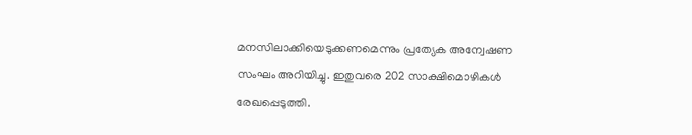മനസിലാക്കിയെടുക്കണമെന്നും പ്രത്യേക അന്വേഷണ സംഘം അറിയിച്ചു. ഇതുവരെ 202 സാക്ഷിമൊഴികള്‍ രേഖപ്പെടുത്തി.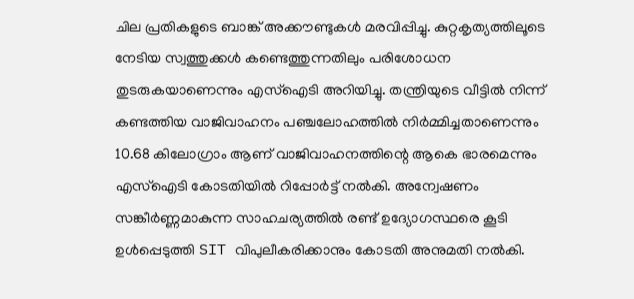ചില പ്രതികളുടെ ബാങ്ക് അക്കൗണ്ടുകള്‍ മരവിപ്പിച്ചു. കുറ്റകൃത്യത്തിലൂടെ നേടിയ സ്വത്തുക്കള്‍ കണ്ടെത്തുന്നതിലും പരിശോധന തുടരുകയാണെന്നും എസ്‌ഐടി അറിയിച്ചു. തന്ത്രിയുടെ വീട്ടില്‍ നിന്ന് കണ്ടത്തിയ വാജിവാഹനം പഞ്ചലോഹത്തില്‍ നിര്‍മ്മിച്ചതാണെന്നും 10.68 കിലോഗ്രാം ആണ് വാജിവാഹനത്തിന്റെ ആകെ ഭാരമെന്നും എസ്‌ഐടി കോടതിയിൽ റിപ്പോർട്ട് നൽകി. അന്വേഷണം സങ്കീർണ്ണമാകുന്ന സാഹചര്യത്തിൽ രണ്ട് ഉദ്യോഗസ്ഥരെ കൂടി ഉൾപ്പെടുത്തി SIT വിപുലീകരിക്കാനും കോടതി അനുമതി നൽകി.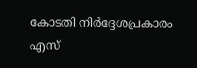കോടതി നിർദ്ദേശപ്രകാരം എസ്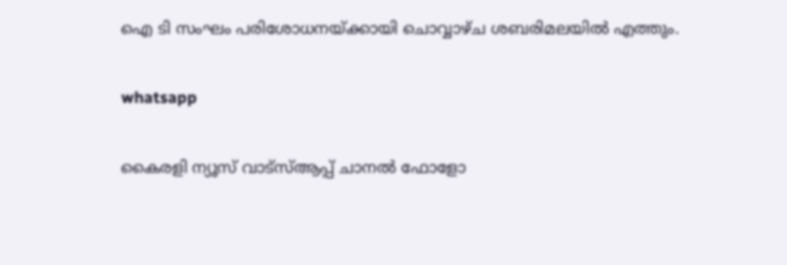ഐ ടി സംഘം പരിശോധനയ്ക്കായി ചൊവ്വാഴ്ച ശബരിമലയിൽ എത്തും.

whatsapp

കൈരളി ന്യൂസ് വാട്‌സ്ആപ്പ് ചാനല്‍ ഫോളോ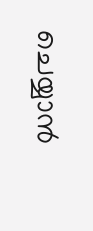ചെയ്യാന്‍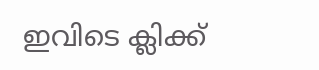ഇവിടെ ക്ലിക്ക്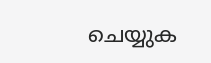ചെയ്യുക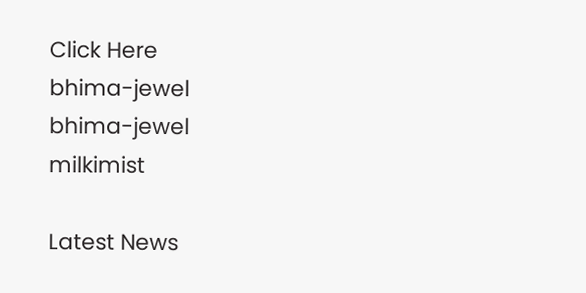Click Here
bhima-jewel
bhima-jewel
milkimist

Latest News